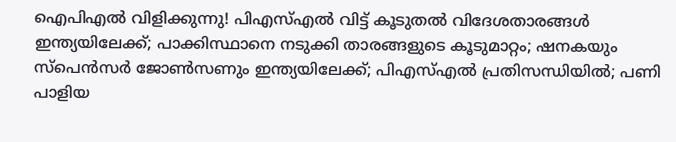ഐപിഎല്‍ വിളിക്കുന്നു! പിഎസ്എല്‍ വിട്ട് കൂടുതല്‍ വിദേശതാരങ്ങള്‍ ഇന്ത്യയിലേക്ക്; പാക്കിസ്ഥാനെ നടുക്കി താരങ്ങളുടെ കൂടുമാറ്റം; ഷനകയും സ്‌പെന്‍സര്‍ ജോണ്‍സണും ഇന്ത്യയിലേക്ക്; പിഎസ്എല്‍ പ്രതിസന്ധിയില്‍; പണി പാളിയ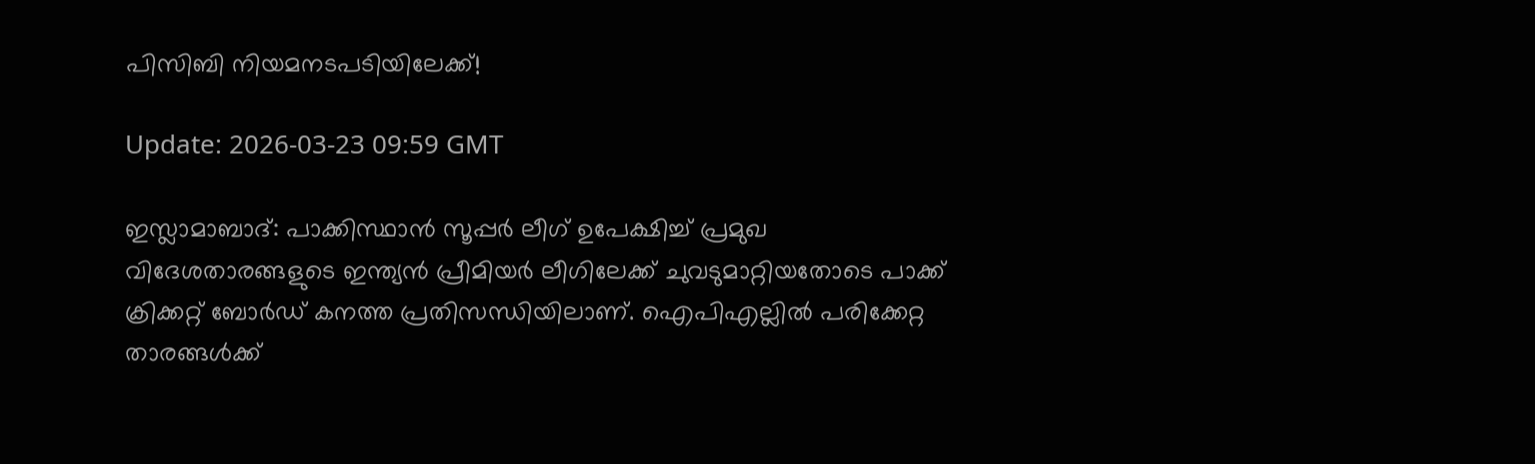പിസിബി നിയമനടപടിയിലേക്ക്!

Update: 2026-03-23 09:59 GMT

ഇസ്ലാമാബാദ്: പാക്കിസ്ഥാന്‍ സൂപ്പര്‍ ലീഗ് ഉപേക്ഷിച്ച് പ്രമുഖ വിദേശതാരങ്ങളുടെ ഇന്ത്യന്‍ പ്രീമിയര്‍ ലീഗിലേക്ക് ചുവടുമാറ്റിയതോടെ പാക്ക് ക്രിക്കറ്റ് ബോര്‍ഡ് കനത്ത പ്രതിസന്ധിയിലാണ്. ഐപിഎല്ലില്‍ പരിക്കേറ്റ താരങ്ങള്‍ക്ക്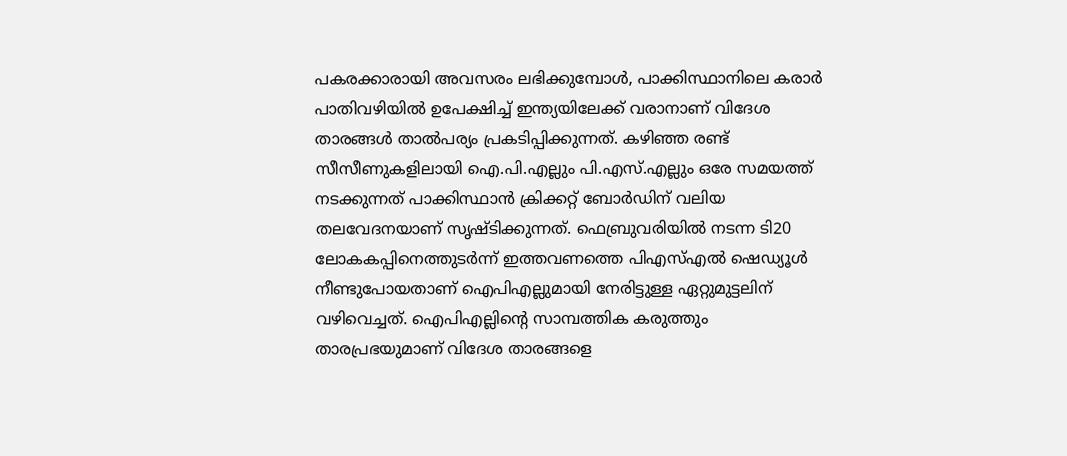പകരക്കാരായി അവസരം ലഭിക്കുമ്പോള്‍, പാക്കിസ്ഥാനിലെ കരാര്‍ പാതിവഴിയില്‍ ഉപേക്ഷിച്ച് ഇന്ത്യയിലേക്ക് വരാനാണ് വിദേശ താരങ്ങള്‍ താല്‍പര്യം പ്രകടിപ്പിക്കുന്നത്. കഴിഞ്ഞ രണ്ട് സീസീണുകളിലായി ഐ.പി.എല്ലും പി.എസ്.എല്ലും ഒരേ സമയത്ത് നടക്കുന്നത് പാക്കിസ്ഥാന്‍ ക്രിക്കറ്റ് ബോര്‍ഡിന് വലിയ തലവേദനയാണ് സൃഷ്ടിക്കുന്നത്. ഫെബ്രുവരിയില്‍ നടന്ന ടി20 ലോകകപ്പിനെത്തുടര്‍ന്ന് ഇത്തവണത്തെ പിഎസ്എല്‍ ഷെഡ്യൂള്‍ നീണ്ടുപോയതാണ് ഐപിഎല്ലുമായി നേരിട്ടുള്ള ഏറ്റുമുട്ടലിന് വഴിവെച്ചത്. ഐപിഎല്ലിന്റെ സാമ്പത്തിക കരുത്തും താരപ്രഭയുമാണ് വിദേശ താരങ്ങളെ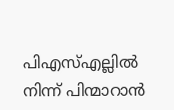പിഎസ്എല്ലില്‍ നിന്ന് പിന്മാറാന്‍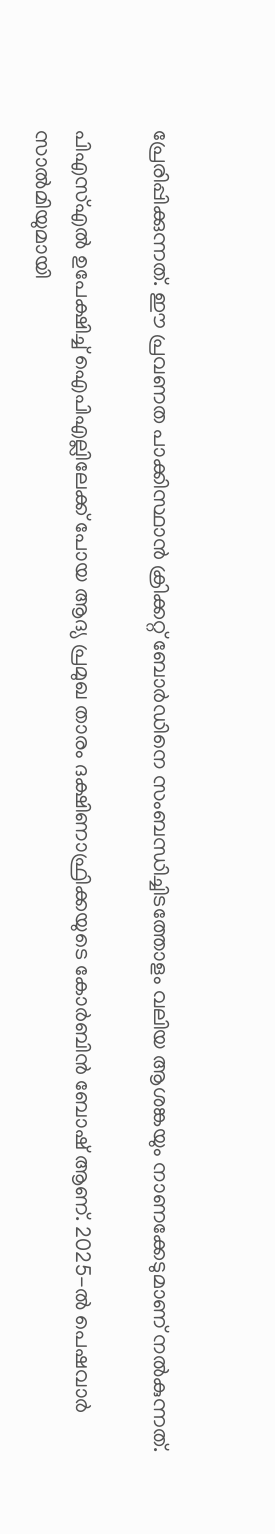പ്രേരിപ്പിക്കുന്നത്. ഈ പ്രവണത പാക്കിസ്ഥാന്‍ ക്രിക്കറ്റ് ബോര്‍ഡിനെ സംബന്ധിച്ചിടത്തോളം വലിയ ആശങ്കയും നാണക്കേടുമാണ് നല്‍കുന്നത്.

പിഎസ്എല്‍ ഉപേക്ഷിച്ച് ഐപിഎല്ലിലേക്ക് പോയ ആദ്യ പ്രമുഖ താരം ദക്ഷിണാഫ്രിക്കയുടെ കോര്‍ബിന്‍ ബോഷ് ആണ്. 2025-ല്‍ പെഷവാര്‍ സാല്‍മിയുമായി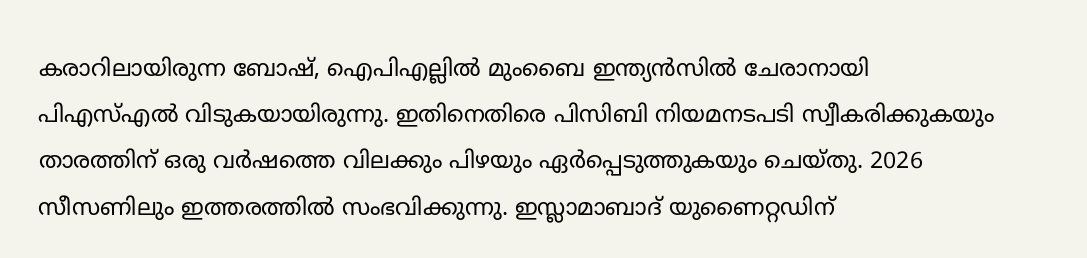കരാറിലായിരുന്ന ബോഷ്, ഐപിഎല്ലില്‍ മുംബൈ ഇന്ത്യന്‍സില്‍ ചേരാനായി പിഎസ്എല്‍ വിടുകയായിരുന്നു. ഇതിനെതിരെ പിസിബി നിയമനടപടി സ്വീകരിക്കുകയും താരത്തിന് ഒരു വര്‍ഷത്തെ വിലക്കും പിഴയും ഏര്‍പ്പെടുത്തുകയും ചെയ്തു. 2026 സീസണിലും ഇത്തരത്തില്‍ സംഭവിക്കുന്നു. ഇസ്ലാമാബാദ് യുണൈറ്റഡിന്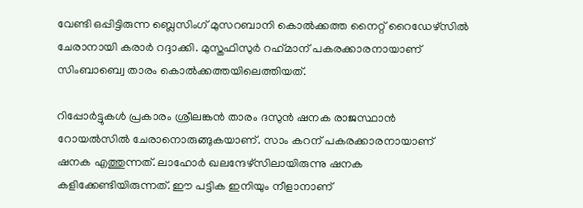വേണ്ടി ഒപ്പിട്ടിരുന്ന ബ്ലെസിംഗ് മുസറബാനി കൊല്‍ക്കത്ത നൈറ്റ് റൈഡേഴ്സില്‍ ചേരാനായി കരാര്‍ റദ്ദാക്കി. മുസ്തഫിസുര്‍ റഹ്‌മാന് പകരക്കാരനായാണ് സിംബാബ്വെ താരം കൊല്‍ക്കത്തയിലെത്തിയത്.

റിപ്പോര്‍ട്ടുകള്‍ പ്രകാരം ശ്രീലങ്കന്‍ താരം ദസുന്‍ ഷനക രാജസ്ഥാന്‍ റോയല്‍സില്‍ ചേരാനൊരുങ്ങുകയാണ്. സാം കറന് പകരക്കാരനായാണ് ഷനക എത്തുന്നത്. ലാഹോര്‍ ഖലന്ദേഴ്സിലായിരുന്നു ഷനക കളിക്കേണ്ടിയിരുന്നത്. ഈ പട്ടിക ഇനിയും നീളാനാണ്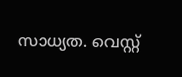സാധ്യത. വെസ്റ്റ്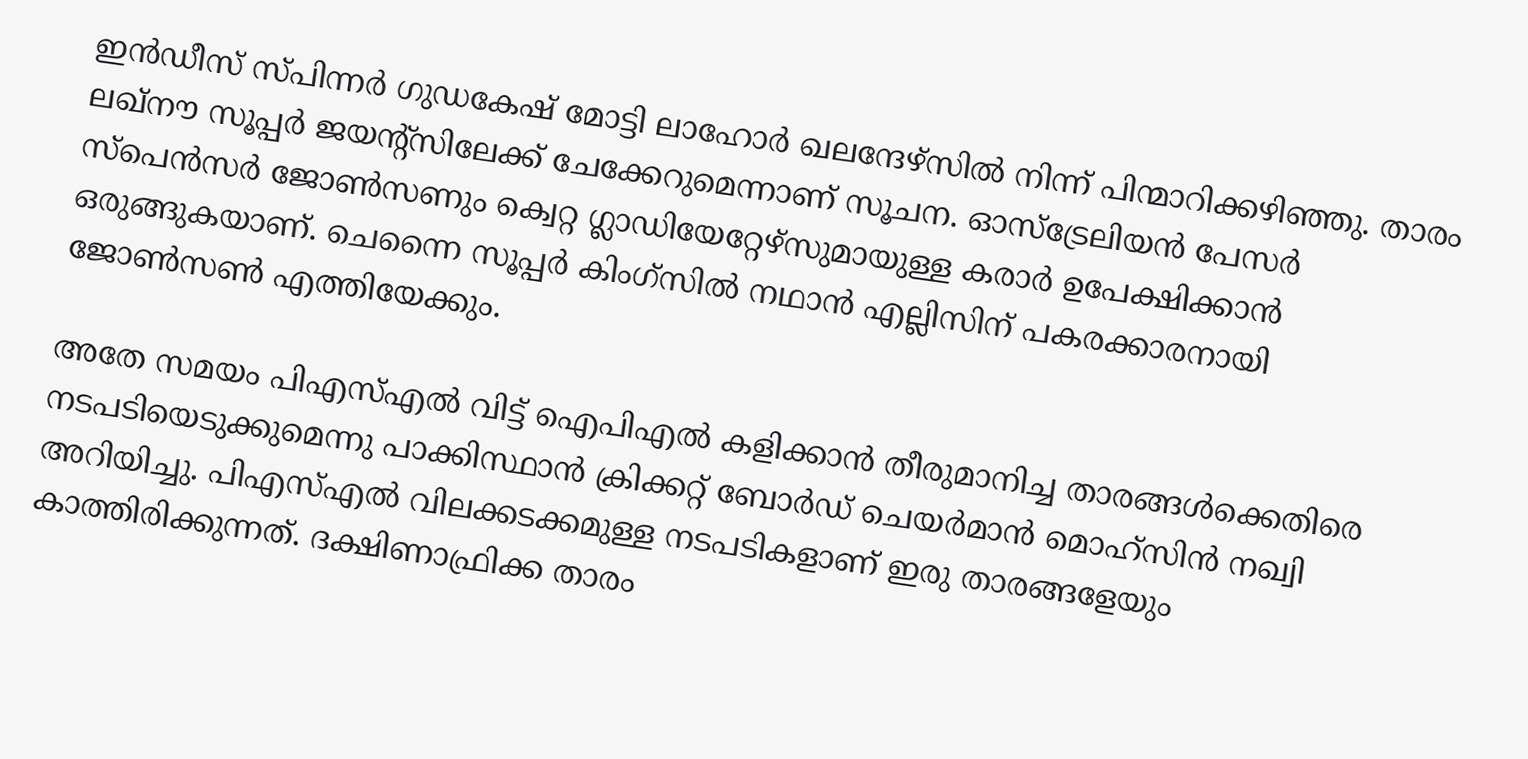ഇന്‍ഡീസ് സ്പിന്നര്‍ ഗുഡകേഷ് മോട്ടി ലാഹോര്‍ ഖലന്ദേഴ്സില്‍ നിന്ന് പിന്മാറിക്കഴിഞ്ഞു. താരം ലഖ്‌നൗ സൂപ്പര്‍ ജയന്റ്‌സിലേക്ക് ചേക്കേറുമെന്നാണ് സൂചന. ഓസ്‌ട്രേലിയന്‍ പേസര്‍ സ്പെന്‍സര്‍ ജോണ്‍സണും ക്വെറ്റ ഗ്ലാഡിയേറ്റേഴ്സുമായുള്ള കരാര്‍ ഉപേക്ഷിക്കാന്‍ ഒരുങ്ങുകയാണ്. ചെന്നൈ സൂപ്പര്‍ കിംഗ്‌സില്‍ നഥാന്‍ എല്ലിസിന് പകരക്കാരനായി ജോണ്‍സണ്‍ എത്തിയേക്കും.

അതേ സമയം പിഎസ്എല്‍ വിട്ട് ഐപിഎല്‍ കളിക്കാന്‍ തീരുമാനിച്ച താരങ്ങള്‍ക്കെതിരെ നടപടിയെടുക്കുമെന്നു പാക്കിസ്ഥാന്‍ ക്രിക്കറ്റ് ബോര്‍ഡ് ചെയര്‍മാന്‍ മൊഹ്സിന്‍ നഖ്വി അറിയിച്ചു. പിഎസ്എല്‍ വിലക്കടക്കമുള്ള നടപടികളാണ് ഇരു താരങ്ങളേയും കാത്തിരിക്കുന്നത്. ദക്ഷിണാഫ്രിക്ക താരം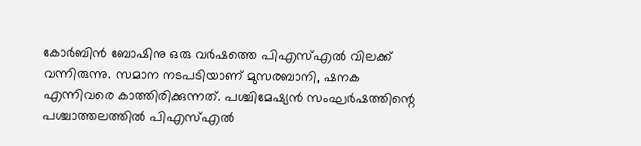കോര്‍ബിന്‍ ബോഷിനു ഒരു വര്‍ഷത്തെ പിഎസ്എല്‍ വിലക്ക് വന്നിരുന്നു. സമാന നടപടിയാണ് മുസരബാനി, ഷനക എന്നിവരെ കാത്തിരിക്കുന്നത്. പശ്ചിമേഷ്യന്‍ സംഘര്‍ഷത്തിന്റെ പശ്ചാത്തലത്തില്‍ പിഎസ്എല്‍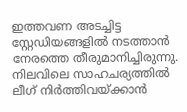ഇത്തവണ അടച്ചിട്ട സ്റ്റേഡിയങ്ങളില്‍ നടത്താന്‍ നേരത്തെ തീരുമാനിച്ചിരുന്നു. നിലവിലെ സാഹചര്യത്തില്‍ ലീഗ് നിര്‍ത്തിവയ്ക്കാന്‍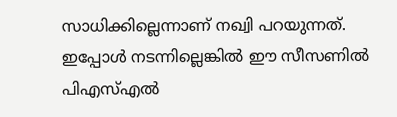സാധിക്കില്ലെന്നാണ് നഖ്വി പറയുന്നത്. ഇപ്പോള്‍ നടന്നില്ലെങ്കില്‍ ഈ സീസണില്‍ പിഎസ്എല്‍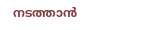നടത്താന്‍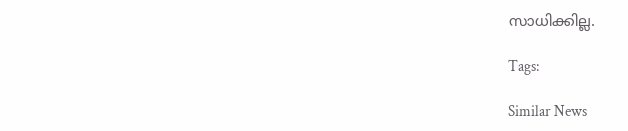സാധിക്കില്ല.

Tags:

Similar News